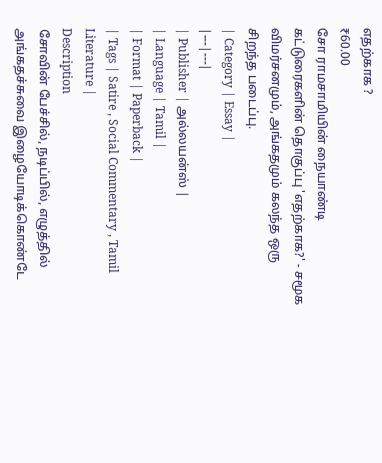எதற்காக ?
₹60.00
சோ ராமசாமியின் நையாண்டி கட்டுரைகளின் தொகுப்பு 'எதற்காக?' - சமூக விமர்சனமும், அங்கதமும் கலந்த ஒரு சிறந்த படைப்பு.
| Category | Essay |
|---|---|
| Publisher | அல்லயன்ஸ் |
| Language | Tamil |
| Format | Paperback |
| Tags | Satire , Social Commentary , Tamil Literature |
Description
சோவின் பேச்சில், நடிப்பில், எழுத்தில் அங்கதச்சுவை இழையோடிக்கொண்டே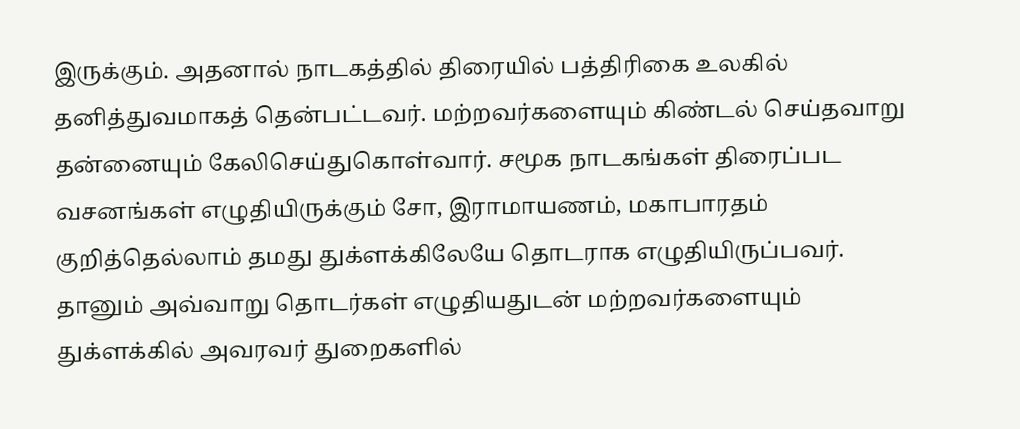இருக்கும். அதனால் நாடகத்தில் திரையில் பத்திரிகை உலகில் தனித்துவமாகத் தென்பட்டவர். மற்றவர்களையும் கிண்டல் செய்தவாறு தன்னையும் கேலிசெய்துகொள்வார். சமூக நாடகங்கள் திரைப்பட வசனங்கள் எழுதியிருக்கும் சோ, இராமாயணம், மகாபாரதம் குறித்தெல்லாம் தமது துக்ளக்கிலேயே தொடராக எழுதியிருப்பவர். தானும் அவ்வாறு தொடர்கள் எழுதியதுடன் மற்றவர்களையும் துக்ளக்கில் அவரவர் துறைகளில்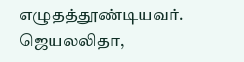எழுதத்தூண்டியவர். ஜெயலலிதா,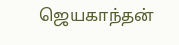ஜெயகாந்தன்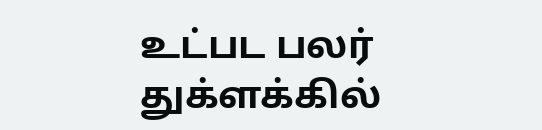உட்பட பலர் துக்ளக்கில்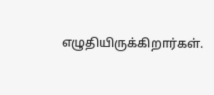எழுதியிருக்கிறார்கள்.